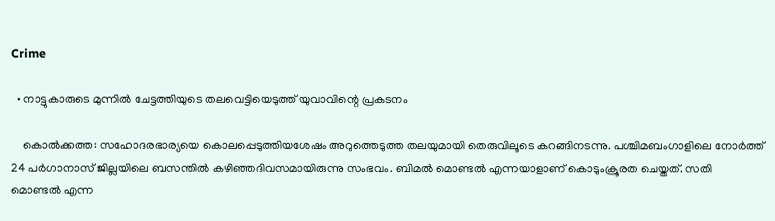Crime

  • നാട്ടുകാരുടെ മുന്നില്‍ ചേട്ടത്തിയുടെ തലവെട്ടിയെടുത്ത് യുവാവിന്റെ പ്രകടനം

    കൊല്‍ക്കത്ത: സഹോദരഭാര്യയെ കൊലപ്പെടുത്തിയശേഷം അറുത്തെടുത്ത തലയുമായി തെരുവിലൂടെ കറങ്ങിനടന്നു. പശ്ചിമബംഗാളിലെ നോര്‍ത്ത് 24 പര്‍ഗാനാസ് ജില്ലയിലെ ബസന്തില്‍ കഴിഞ്ഞദിവസമായിരുന്നു സംഭവം. ബിമല്‍ മൊണ്ടല്‍ എന്നയാളാണ് കൊടുംക്രൂരത ചെയ്തത്. സതി മൊണ്ടല്‍ എന്ന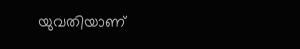യുവതിയാണ്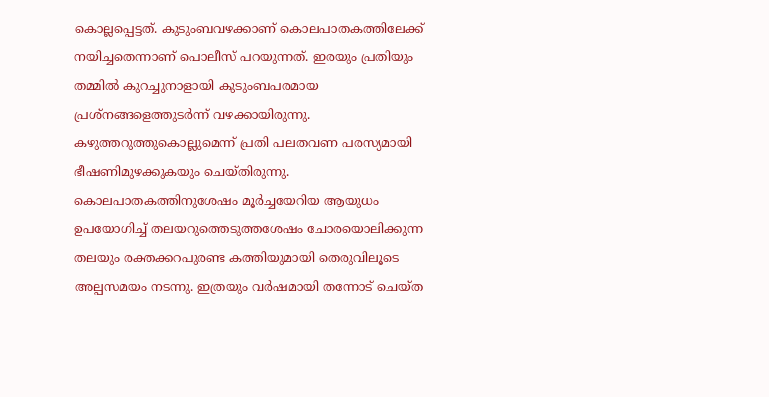കൊല്ലപ്പെട്ടത്. കുടുംബവഴക്കാണ് കൊലപാതകത്തിലേക്ക് നയിച്ചതെന്നാണ് പൊലീസ് പറയുന്നത്. ഇരയും പ്രതിയും തമ്മില്‍ കുറച്ചുനാളായി കുടുംബപരമായ പ്രശ്‌നങ്ങളെത്തുടര്‍ന്ന് വഴക്കായിരുന്നു. കഴുത്തറുത്തുകൊല്ലുമെന്ന് പ്രതി പലതവണ പരസ്യമായി ഭീഷണിമുഴക്കുകയും ചെയ്തിരുന്നു. കൊലപാതകത്തിനുശേഷം മൂര്‍ച്ചയേറിയ ആയുധം ഉപയോഗിച്ച് തലയറുത്തെടുത്തശേഷം ചോരയൊലിക്കുന്ന തലയും രക്തക്കറപുരണ്ട കത്തിയുമായി തെരുവിലൂടെ അല്പസമയം നടന്നു. ഇത്രയും വര്‍ഷമായി തന്നോട് ചെയ്ത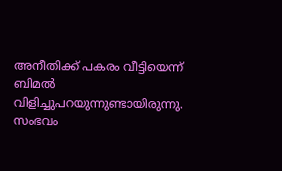അനീതിക്ക് പകരം വീട്ടിയെന്ന് ബിമല്‍ വിളിച്ചുപറയുന്നുണ്ടായിരുന്നു. സംഭവം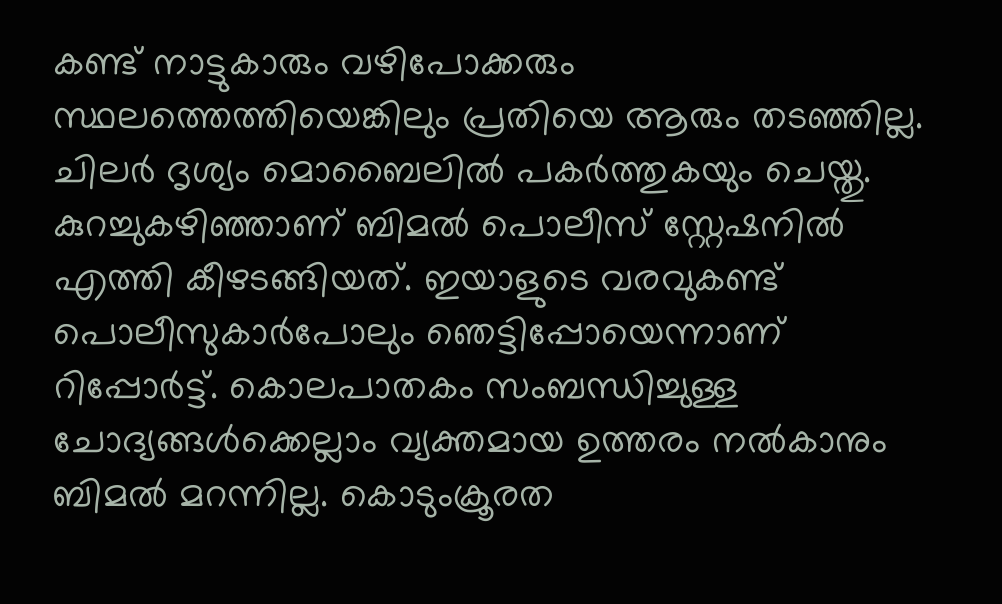കണ്ട് നാട്ടുകാരും വഴിപോക്കരും സ്ഥലത്തെത്തിയെങ്കിലും പ്രതിയെ ആരും തടഞ്ഞില്ല. ചിലര്‍ ദൃശ്യം മൊബൈലില്‍ പകര്‍ത്തുകയും ചെയ്തു. കുറച്ചുകഴിഞ്ഞാണ് ബിമല്‍ പൊലീസ് സ്റ്റേഷനില്‍ എത്തി കീഴടങ്ങിയത്. ഇയാളുടെ വരവുകണ്ട് പൊലീസുകാര്‍പോലും ഞെട്ടിപ്പോയെന്നാണ് റിപ്പോര്‍ട്ട്. കൊലപാതകം സംബന്ധിച്ചുള്ള ചോദ്യങ്ങള്‍ക്കെല്ലാം വ്യക്തമായ ഉത്തരം നല്‍കാനും ബിമല്‍ മറന്നില്ല. കൊടുംക്രൂരത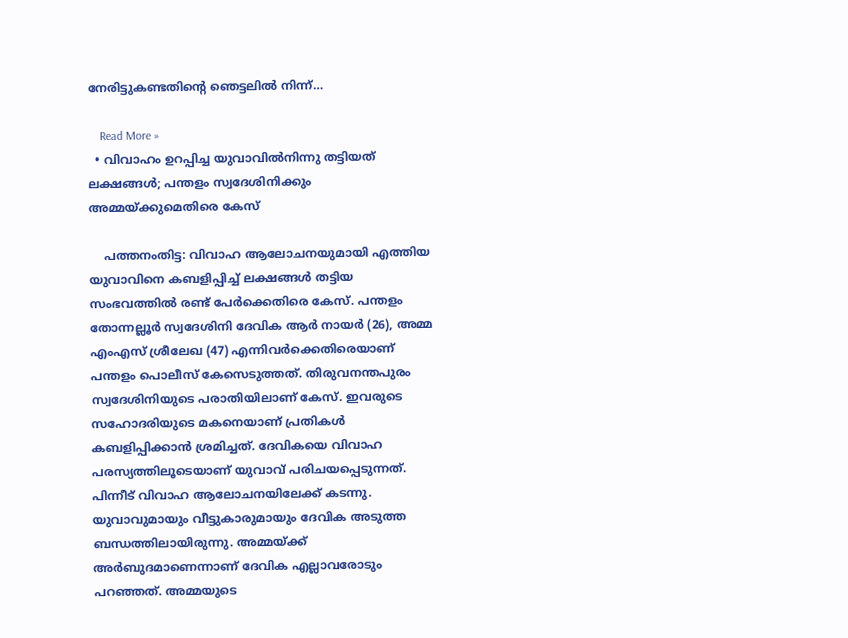നേരിട്ടുകണ്ടതിന്റെ ഞെട്ടലില്‍ നിന്ന്…

    Read More »
  • വിവാഹം ഉറപ്പിച്ച യുവാവില്‍നിന്നു തട്ടിയത് ലക്ഷങ്ങള്‍; പന്തളം സ്വദേശിനിക്കും അമ്മയ്ക്കുമെതിരെ കേസ്

    പത്തനംതിട്ട: വിവാഹ ആലോചനയുമായി എത്തിയ യുവാവിനെ കബളിപ്പിച്ച് ലക്ഷങ്ങള്‍ തട്ടിയ സംഭവത്തില്‍ രണ്ട് പേര്‍ക്കെതിരെ കേസ്. പന്തളം തോന്നല്ലൂര്‍ സ്വദേശിനി ദേവിക ആര്‍ നായര്‍ (26), അമ്മ എംഎസ് ശ്രീലേഖ (47) എന്നിവര്‍ക്കെതിരെയാണ് പന്തളം പൊലീസ് കേസെടുത്തത്. തിരുവനന്തപുരം സ്വദേശിനിയുടെ പരാതിയിലാണ് കേസ്. ഇവരുടെ സഹോദരിയുടെ മകനെയാണ് പ്രതികള്‍ കബളിപ്പിക്കാന്‍ ശ്രമിച്ചത്. ദേവികയെ വിവാഹ പരസ്യത്തിലൂടെയാണ് യുവാവ് പരിചയപ്പെടുന്നത്. പിന്നീട് വിവാഹ ആലോചനയിലേക്ക് കടന്നു. യുവാവുമായും വീട്ടുകാരുമായും ദേവിക അടുത്ത ബന്ധത്തിലായിരുന്നു. അമ്മയ്ക്ക് അര്‍ബുദമാണെന്നാണ് ദേവിക എല്ലാവരോടും പറഞ്ഞത്. അമ്മയുടെ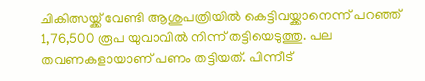ചികിത്സയ്ക്ക് വേണ്ടി ആശുപത്രിയില്‍ കെട്ടിവയ്ക്കാനെന്ന് പറഞ്ഞ് 1,76,500 രൂപ യുവാവില്‍ നിന്ന് തട്ടിയെടുത്തു. പല തവണകളായാണ് പണം തട്ടിയത്. പിന്നീട്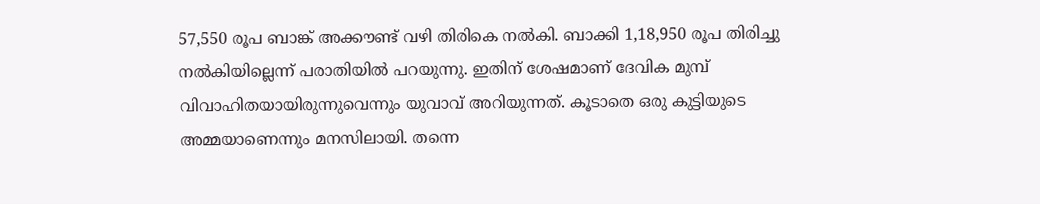57,550 രൂപ ബാങ്ക് അക്കൗണ്ട് വഴി തിരികെ നല്‍കി. ബാക്കി 1,18,950 രൂപ തിരിച്ചു നല്‍കിയില്ലെന്ന് പരാതിയില്‍ പറയുന്നു. ഇതിന് ശേഷമാണ് ദേവിക മുമ്പ് വിവാഹിതയായിരുന്നുവെന്നും യുവാവ് അറിയുന്നത്. കൂടാതെ ഒരു കുട്ടിയുടെ അമ്മയാണെന്നും മനസിലായി. തന്നെ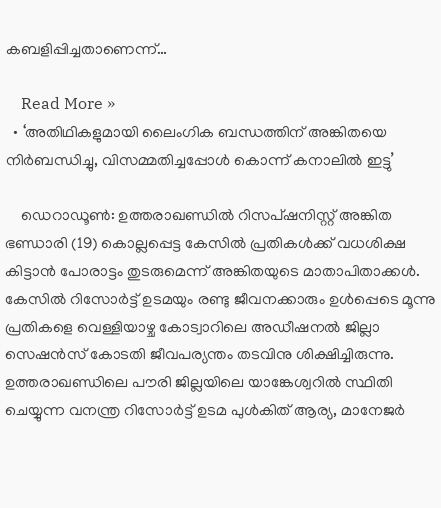കബളിപ്പിച്ചതാണെന്ന്…

    Read More »
  • ‘അതിഥികളുമായി ലൈംഗിക ബന്ധത്തിന് അങ്കിതയെ നിര്‍ബന്ധിച്ചു, വിസമ്മതിച്ചപ്പോള്‍ കൊന്ന് കനാലില്‍ ഇട്ടു’

    ഡെറാഡൂണ്‍: ഉത്തരാഖണ്ഡില്‍ റിസപ്ഷനിസ്റ്റ് അങ്കിത ഭണ്ഡാരി (19) കൊല്ലപ്പെട്ട കേസില്‍ പ്രതികള്‍ക്ക് വധശിക്ഷ കിട്ടാന്‍ പോരാട്ടം തുടരുമെന്ന് അങ്കിതയുടെ മാതാപിതാക്കള്‍. കേസില്‍ റിസോര്‍ട്ട് ഉടമയും രണ്ടു ജീവനക്കാരും ഉള്‍പ്പെടെ മൂന്നു പ്രതികളെ വെള്ളിയാഴ്ച കോട്വാറിലെ അഡീഷനല്‍ ജില്ലാ സെഷന്‍സ് കോടതി ജീവപര്യന്തം തടവിനു ശിക്ഷിച്ചിരുന്നു. ഉത്തരാഖണ്ഡിലെ പൗരി ജില്ലയിലെ യാങ്കേശ്വറില്‍ സ്ഥിതി ചെയ്യുന്ന വനന്ത്ര റിസോര്‍ട്ട് ഉടമ പുള്‍കിത് ആര്യ, മാനേജര്‍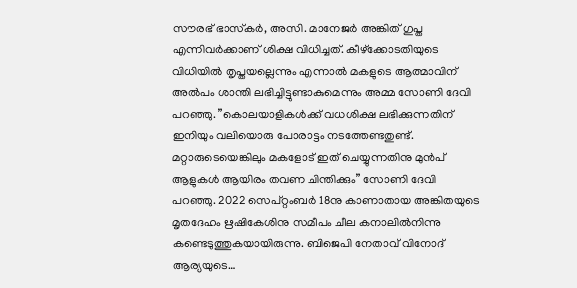സൗരഭ് ഭാസ്‌കര്‍, അസി. മാനേജര്‍ അങ്കിത് ഗുപ്ത എന്നിവര്‍ക്കാണ് ശിക്ഷ വിധിച്ചത്. കീഴ്ക്കോടതിയുടെ വിധിയില്‍ തൃപ്തയല്ലെന്നും എന്നാല്‍ മകളുടെ ആത്മാവിന് അല്‍പം ശാന്തി ലഭിച്ചിട്ടുണ്ടാകുമെന്നും അമ്മ സോണി ദേവി പറഞ്ഞു. ”കൊലയാളികള്‍ക്ക് വധശിക്ഷ ലഭിക്കുന്നതിന് ഇനിയും വലിയൊരു പോരാട്ടം നടത്തേണ്ടതുണ്ട്. മറ്റാരുടെയെങ്കിലും മകളോട് ഇത് ചെയ്യുന്നതിനു മുന്‍പ് ആളുകള്‍ ആയിരം തവണ ചിന്തിക്കും” സോണി ദേവി പറഞ്ഞു. 2022 സെപ്റ്റംബര്‍ 18നു കാണാതായ അങ്കിതയുടെ മൃതദേഹം ഋഷികേശിനു സമീപം ചീല കനാലില്‍നിന്നു കണ്ടെടുത്തുകയായിരുന്നു. ബിജെപി നേതാവ് വിനോദ് ആര്യയുടെ…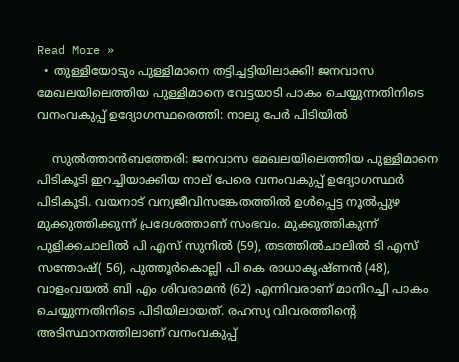Read More »
  • തുള്ളിയോടും പുള്ളിമാനെ തട്ടിച്ചട്ടിയിലാക്കി! ജനവാസ മേഖലയിലെത്തിയ പുള്ളിമാനെ വേട്ടയാടി പാകം ചെയ്യുന്നതിനിടെ വനംവകുപ്പ് ഉദ്യോഗസ്ഥരെത്തി: നാലു പേര്‍ പിടിയില്‍

    സുല്‍ത്താന്‍ബത്തേരി: ജനവാസ മേഖലയിലെത്തിയ പുള്ളിമാനെ പിടികൂടി ഇറച്ചിയാക്കിയ നാല് പേരെ വനംവകുപ്പ് ഉദ്യോഗസ്ഥര്‍ പിടികൂടി. വയനാട് വന്യജീവിസങ്കേതത്തില്‍ ഉള്‍പ്പെട്ട നൂല്‍പ്പുഴ മുക്കുത്തിക്കുന്ന് പ്രദേശത്താണ് സംഭവം. മുക്കുത്തികുന്ന് പുളിക്കചാലില്‍ പി എസ് സുനില്‍ (59), തടത്തില്‍ചാലില്‍ ടി എസ് സന്തോഷ്( 56), പുത്തൂര്‍കൊല്ലി പി കെ രാധാകൃഷ്ണന്‍ (48), വാളംവയല്‍ ബി എം ശിവരാമന്‍ (62) എന്നിവരാണ് മാനിറച്ചി പാകം ചെയ്യുന്നതിനിടെ പിടിയിലായത്. രഹസ്യ വിവരത്തിന്റെ അടിസ്ഥാനത്തിലാണ് വനംവകുപ്പ്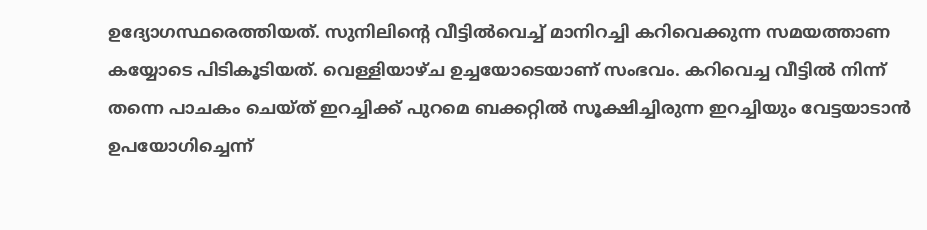ഉദ്യോഗസ്ഥരെത്തിയത്. സുനിലിന്റെ വീട്ടില്‍വെച്ച് മാനിറച്ചി കറിവെക്കുന്ന സമയത്താണ കയ്യോടെ പിടികൂടിയത്. വെള്ളിയാഴ്ച ഉച്ചയോടെയാണ് സംഭവം. കറിവെച്ച വീട്ടില്‍ നിന്ന് തന്നെ പാചകം ചെയ്ത് ഇറച്ചിക്ക് പുറമെ ബക്കറ്റില്‍ സൂക്ഷിച്ചിരുന്ന ഇറച്ചിയും വേട്ടയാടാന്‍ ഉപയോഗിച്ചെന്ന്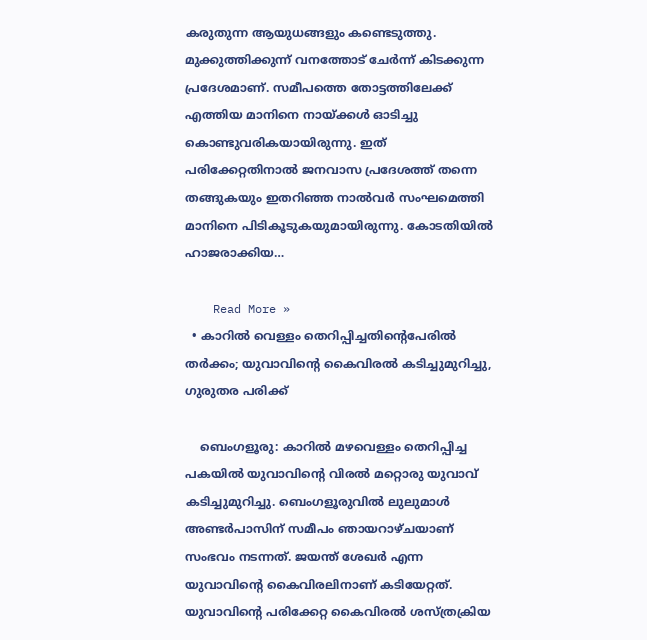കരുതുന്ന ആയുധങ്ങളും കണ്ടെടുത്തു. മുക്കുത്തിക്കുന്ന് വനത്തോട് ചേര്‍ന്ന് കിടക്കുന്ന പ്രദേശമാണ്. സമീപത്തെ തോട്ടത്തിലേക്ക് എത്തിയ മാനിനെ നായ്ക്കള്‍ ഓടിച്ചു കൊണ്ടുവരികയായിരുന്നു. ഇത് പരിക്കേറ്റതിനാല്‍ ജനവാസ പ്രദേശത്ത് തന്നെ തങ്ങുകയും ഇതറിഞ്ഞ നാല്‍വര്‍ സംഘമെത്തി മാനിനെ പിടികൂടുകയുമായിരുന്നു. കോടതിയില്‍ ഹാജരാക്കിയ…

    Read More »
  • കാറില്‍ വെള്ളം തെറിപ്പിച്ചതിന്റെപേരില്‍ തര്‍ക്കം; യുവാവിന്റെ കൈവിരല്‍ കടിച്ചുമുറിച്ചു, ഗുരുതര പരിക്ക്

    ബെംഗളൂരു: കാറില്‍ മഴവെള്ളം തെറിപ്പിച്ച പകയില്‍ യുവാവിന്റെ വിരല്‍ മറ്റൊരു യുവാവ് കടിച്ചുമുറിച്ചു. ബെംഗളൂരുവില്‍ ലുലുമാള്‍ അണ്ടര്‍പാസിന് സമീപം ഞായറാഴ്ചയാണ് സംഭവം നടന്നത്. ജയന്ത് ശേഖര്‍ എന്ന യുവാവിന്റെ കൈവിരലിനാണ് കടിയേറ്റത്. യുവാവിന്റെ പരിക്കേറ്റ കൈവിരല്‍ ശസ്ത്രക്രിയ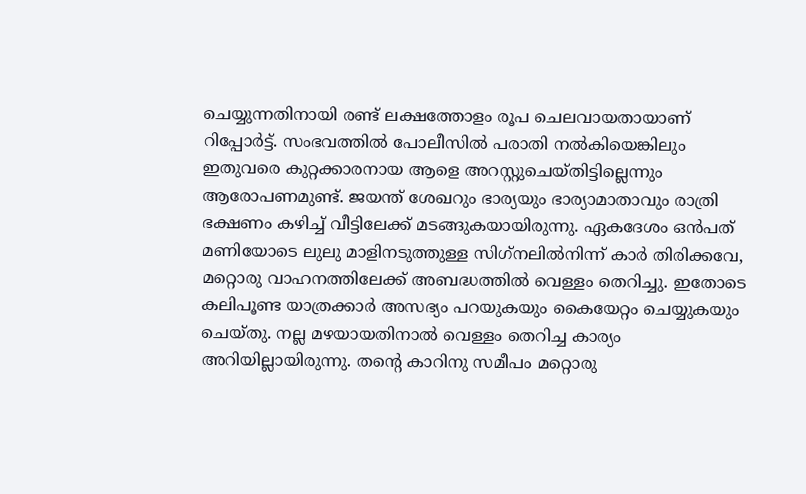ചെയ്യുന്നതിനായി രണ്ട് ലക്ഷത്തോളം രൂപ ചെലവായതായാണ് റിപ്പോര്‍ട്ട്. സംഭവത്തില്‍ പോലീസില്‍ പരാതി നല്‍കിയെങ്കിലും ഇതുവരെ കുറ്റക്കാരനായ ആളെ അറസ്റ്റുചെയ്തിട്ടില്ലെന്നും ആരോപണമുണ്ട്. ജയന്ത് ശേഖറും ഭാര്യയും ഭാര്യാമാതാവും രാത്രി ഭക്ഷണം കഴിച്ച് വീട്ടിലേക്ക് മടങ്ങുകയായിരുന്നു. ഏകദേശം ഒന്‍പത് മണിയോടെ ലുലു മാളിനടുത്തുള്ള സിഗ്‌നലില്‍നിന്ന് കാര്‍ തിരിക്കവേ, മറ്റൊരു വാഹനത്തിലേക്ക് അബദ്ധത്തില്‍ വെള്ളം തെറിച്ചു. ഇതോടെ കലിപൂണ്ട യാത്രക്കാര്‍ അസഭ്യം പറയുകയും കൈയേറ്റം ചെയ്യുകയും ചെയ്തു. നല്ല മഴയായതിനാല്‍ വെള്ളം തെറിച്ച കാര്യം അറിയില്ലായിരുന്നു. തന്റെ കാറിനു സമീപം മറ്റൊരു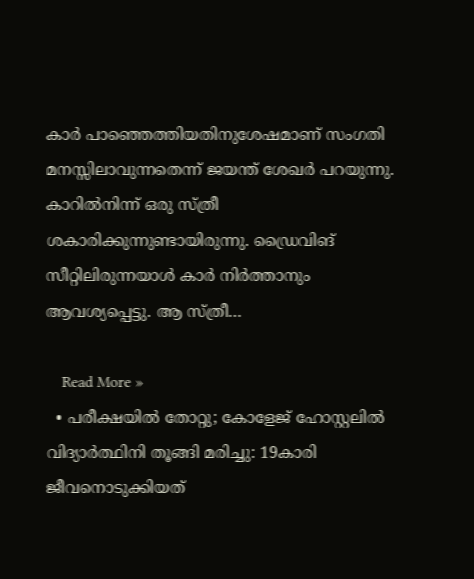കാര്‍ പാഞ്ഞെത്തിയതിനുശേഷമാണ് സംഗതി മനസ്സിലാവുന്നതെന്ന് ജയന്ത് ശേഖര്‍ പറയുന്നു. കാറില്‍നിന്ന് ഒരു സ്ത്രീ ശകാരിക്കുന്നുണ്ടായിരുന്നു. ഡ്രൈവിങ് സീറ്റിലിരുന്നയാള്‍ കാര്‍ നിര്‍ത്താനും ആവശ്യപ്പെട്ടു. ആ സ്ത്രീ…

    Read More »
  • പരീക്ഷയില്‍ തോറ്റു; കോളേജ് ഹോസ്റ്റലില്‍ വിദ്യാര്‍ത്ഥിനി തൂങ്ങി മരിച്ചു: 19കാരി ജീവനൊടുക്കിയത്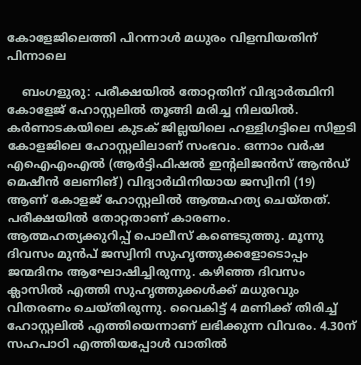കോളേജിലെത്തി പിറന്നാള്‍ മധുരം വിളമ്പിയതിന് പിന്നാലെ

    ബംഗളുരു: പരീക്ഷയില്‍ തോറ്റതിന് വിദ്യാര്‍ത്ഥിനി കോളേജ് ഹോസ്റ്റലില്‍ തൂങ്ങി മരിച്ച നിലയില്‍. കര്‍ണാടകയിലെ കുടക് ജില്ലയിലെ ഹള്ളിഗട്ടിലെ സിഇടി കോളജിലെ ഹോസ്റ്റലിലാണ് സംഭവം. ഒന്നാം വര്‍ഷ എഐഎംഎല്‍ (ആര്‍ട്ടിഫിഷല്‍ ഇന്റലിജന്‍സ് ആന്‍ഡ് മെഷീന്‍ ലേണിങ്) വിദ്യാര്‍ഥിനിയായ ജസ്വിനി (19) ആണ് കോളജ് ഹോസ്റ്റലില്‍ ആത്മഹത്യ ചെയ്തത്. പരീക്ഷയില്‍ തോറ്റതാണ് കാരണം. ആത്മഹത്യക്കുറിപ്പ് പൊലീസ് കണ്ടെടുത്തു. മൂന്നു ദിവസം മുന്‍പ് ജസ്വിനി സുഹൃത്തുക്കളോടൊപ്പം ജന്മദിനം ആഘോഷിച്ചിരുന്നു. കഴിഞ്ഞ ദിവസം ക്ലാസില്‍ എത്തി സുഹൃത്തുക്കള്‍ക്ക് മധുരവും വിതരണം ചെയ്തിരുന്നു. വൈകിട്ട് 4 മണിക്ക് തിരിച്ച് ഹോസ്റ്റലില്‍ എത്തിയെന്നാണ് ലഭിക്കുന്ന വിവരം. 4.30ന് സഹപാഠി എത്തിയപ്പോള്‍ വാതില്‍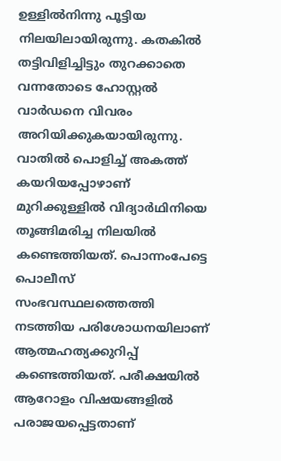ഉള്ളില്‍നിന്നു പൂട്ടിയ നിലയിലായിരുന്നു. കതകില്‍ തട്ടിവിളിച്ചിട്ടും തുറക്കാതെ വന്നതോടെ ഹോസ്റ്റല്‍ വാര്‍ഡനെ വിവരം അറിയിക്കുകയായിരുന്നു. വാതില്‍ പൊളിച്ച് അകത്ത് കയറിയപ്പോഴാണ് മുറിക്കുള്ളില്‍ വിദ്യാര്‍ഥിനിയെ തൂങ്ങിമരിച്ച നിലയില്‍ കണ്ടെത്തിയത്. പൊന്നംപേട്ടെ പൊലീസ് സംഭവസ്ഥലത്തെത്തി നടത്തിയ പരിശോധനയിലാണ് ആത്മഹത്യക്കുറിപ്പ് കണ്ടെത്തിയത്. പരീക്ഷയില്‍ ആറോളം വിഷയങ്ങളില്‍ പരാജയപ്പെട്ടതാണ്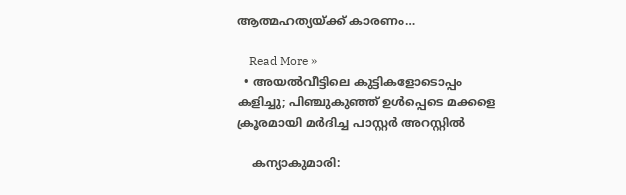ആത്മഹത്യയ്ക്ക് കാരണം…

    Read More »
  • അയല്‍വീട്ടിലെ കുട്ടികളോടൊപ്പം കളിച്ചു; പിഞ്ചുകുഞ്ഞ് ഉള്‍പ്പെടെ മക്കളെ ക്രൂരമായി മര്‍ദിച്ച പാസ്റ്റര്‍ അറസ്റ്റില്‍

    കന്യാകുമാരി: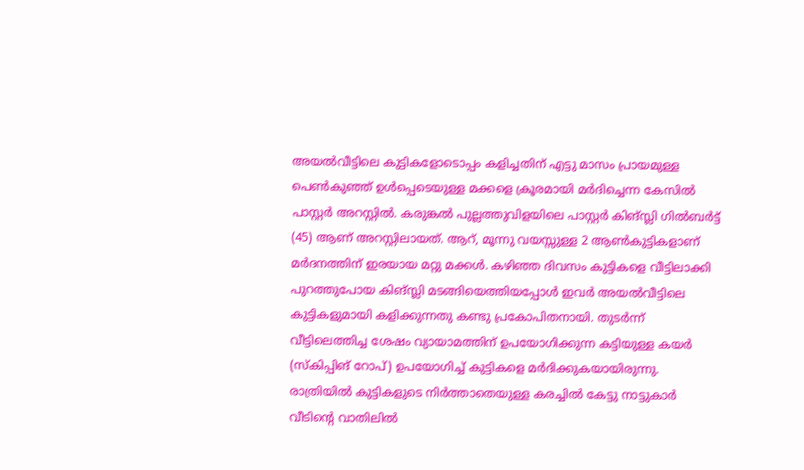അയല്‍വീട്ടിലെ കുട്ടികളോടൊപ്പം കളിച്ചതിന് എട്ടു മാസം പ്രായമുള്ള പെണ്‍കുഞ്ഞ് ഉള്‍പ്പെടെയുള്ള മക്കളെ ക്രൂരമായി മര്‍ദിച്ചെന്ന കേസില്‍ പാസ്റ്റര്‍ അറസ്റ്റില്‍. കരുങ്കല്‍ പുല്ലത്തുവിളയിലെ പാസ്റ്റര്‍ കിങ്‌സ്ലി ഗില്‍ബര്‍ട്ട് (45) ആണ് അറസ്റ്റിലായത്. ആറ്, മൂന്നു വയസ്സുള്ള 2 ആണ്‍കുട്ടികളാണ് മര്‍ദനത്തിന് ഇരയായ മറ്റു മക്കള്‍. കഴിഞ്ഞ ദിവസം കുട്ടികളെ വീട്ടിലാക്കി പുറത്തുപോയ കിങ്‌സ്ലി മടങ്ങിയെത്തിയപ്പോള്‍ ഇവര്‍ അയല്‍വീട്ടിലെ കുട്ടികളുമായി കളിക്കുന്നതു കണ്ടു പ്രകോപിതനായി. തുടര്‍ന്ന് വീട്ടിലെത്തിച്ച ശേഷം വ്യായാമത്തിന് ഉപയോഗിക്കുന്ന കട്ടിയുള്ള കയര്‍ (സ്‌കിപ്പിങ് റോപ്) ഉപയോഗിച്ച് കുട്ടികളെ മര്‍ദിക്കുകയായിരുന്നു. രാത്രിയില്‍ കുട്ടികളുടെ നിര്‍ത്താതെയുള്ള കരച്ചില്‍ കേട്ടു നാട്ടുകാര്‍ വീടിന്റെ വാതിലില്‍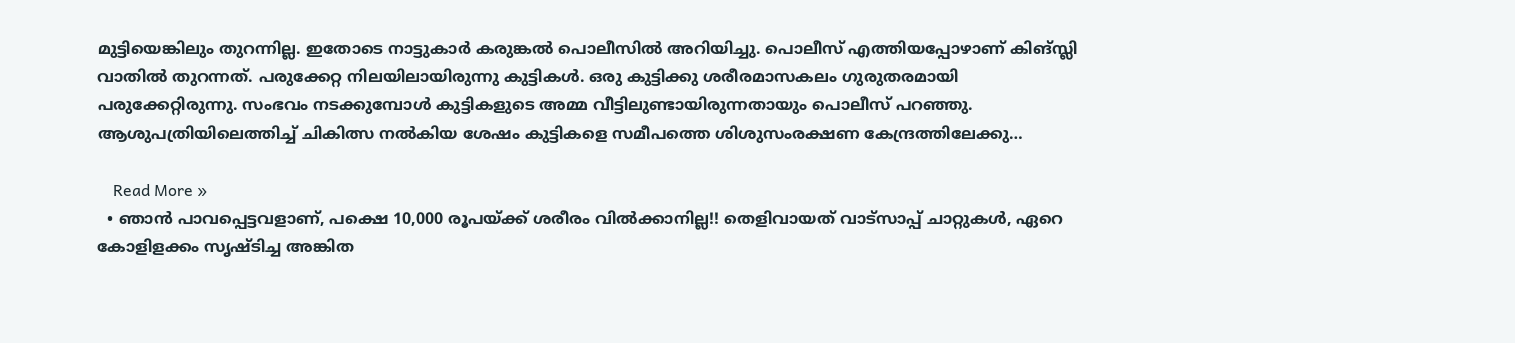മുട്ടിയെങ്കിലും തുറന്നില്ല. ഇതോടെ നാട്ടുകാര്‍ കരുങ്കല്‍ പൊലീസില്‍ അറിയിച്ചു. പൊലീസ് എത്തിയപ്പോഴാണ് കിങ്‌സ്ലി വാതില്‍ തുറന്നത്. പരുക്കേറ്റ നിലയിലായിരുന്നു കുട്ടികള്‍. ഒരു കുട്ടിക്കു ശരീരമാസകലം ഗുരുതരമായി പരുക്കേറ്റിരുന്നു. സംഭവം നടക്കുമ്പോള്‍ കുട്ടികളുടെ അമ്മ വീട്ടിലുണ്ടായിരുന്നതായും പൊലീസ് പറഞ്ഞു. ആശുപത്രിയിലെത്തിച്ച് ചികിത്സ നല്‍കിയ ശേഷം കുട്ടികളെ സമീപത്തെ ശിശുസംരക്ഷണ കേന്ദ്രത്തിലേക്കു…

    Read More »
  • ഞാൻ പാവപ്പെട്ടവളാണ്, പക്ഷെ 10,000 രൂപയ്ക്ക് ശരീരം വിൽക്കാനില്ല!! തെളിവായത് വാട്സാപ്പ് ചാറ്റുകൾ, ഏറെ കോളിളക്കം സൃഷ്ടിച്ച അങ്കിത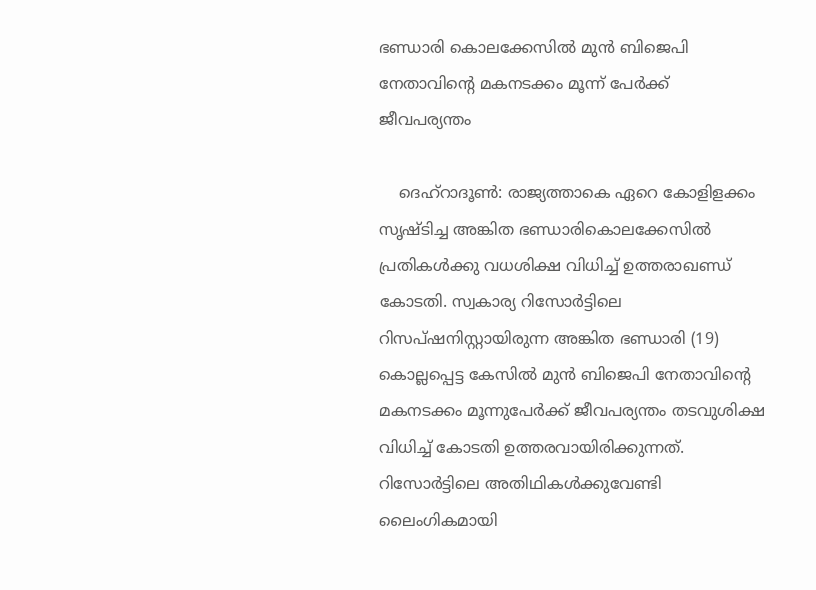ഭണ്ഡാരി കൊലക്കേസിൽ മുൻ ബിജെപി നേതാവിന്റെ മകനടക്കം മൂന്ന് പേർക്ക് ജീവപര്യന്തം

    ദെഹ്റാദൂൺ: രാജ്യത്താകെ ഏറെ കോളിളക്കം സൃഷ്ടിച്ച അങ്കിത ഭണ്ഡാരികൊലക്കേസിൽ പ്രതികൾക്കു വധശിക്ഷ വിധിച്ച് ഉത്തരാഖണ്ഡ് കോടതി. സ്വകാര്യ റിസോർട്ടിലെ റിസപ്ഷനിസ്റ്റായിരുന്ന അങ്കിത ഭണ്ഡാരി (19) കൊല്ലപ്പെട്ട കേസിൽ മുൻ ബിജെപി നേതാവിന്റെ മകനടക്കം മൂന്നുപേർക്ക് ജീവപര്യന്തം തടവുശിക്ഷ വിധിച്ച് കോടതി ഉത്തരവായിരിക്കുന്നത്. റിസോർട്ടിലെ അതിഥികൾക്കുവേണ്ടി ലൈംഗികമായി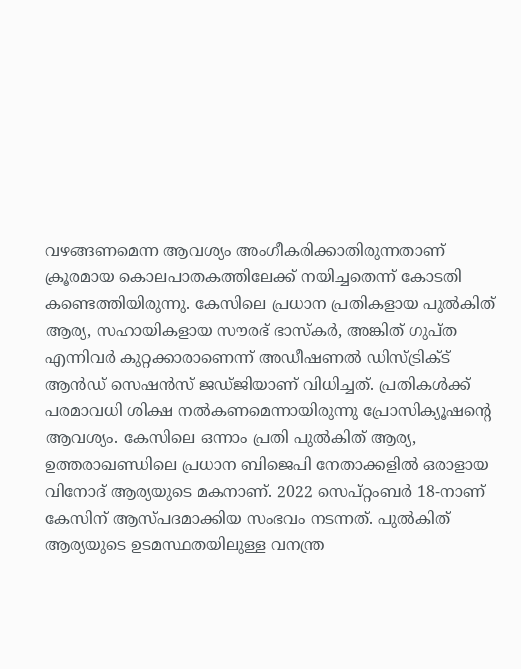വഴങ്ങണമെന്ന ആവശ്യം അംഗീകരിക്കാതിരുന്നതാണ് ക്രൂരമായ കൊലപാതകത്തിലേക്ക് നയിച്ചതെന്ന് കോടതി കണ്ടെത്തിയിരുന്നു. കേസിലെ പ്രധാന പ്രതികളായ പുൽകിത് ആര്യ, സഹായികളായ സൗരഭ് ഭാസ്‌കർ, അങ്കിത് ഗുപ്ത എന്നിവർ കുറ്റക്കാരാണെന്ന് അഡീഷണൽ ഡിസ്ട്രിക്ട് ആൻഡ് സെഷൻസ് ജഡ്ജിയാണ് വിധിച്ചത്. പ്രതികൾക്ക് പരമാവധി ശിക്ഷ നൽകണമെന്നായിരുന്നു പ്രോസിക്യൂഷന്റെ ആവശ്യം. കേസിലെ ഒന്നാം പ്രതി പുൽകിത് ആര്യ, ഉത്തരാഖണ്ഡിലെ പ്രധാന ബിജെപി നേതാക്കളിൽ ഒരാളായ വിനോദ് ആര്യയുടെ മകനാണ്. 2022 സെപ്റ്റംബർ 18-നാണ് കേസിന് ആസ്പദമാക്കിയ സംഭവം നടന്നത്. പുൽകിത് ആര്യയുടെ ഉടമസ്ഥതയിലുള്ള വനന്ത്ര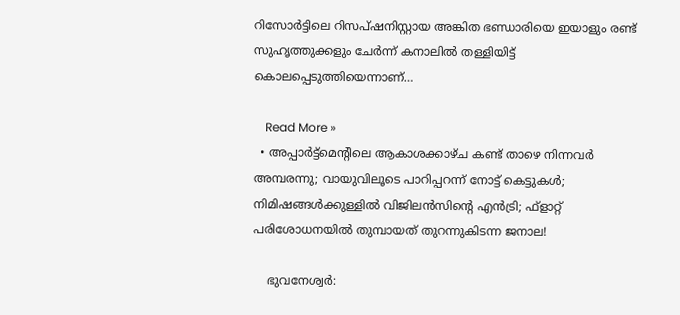റിസോർട്ടിലെ റിസപ്ഷനിസ്റ്റായ അങ്കിത ഭണ്ഡാരിയെ ഇയാളും രണ്ട് സുഹൃത്തുക്കളും ചേർന്ന് കനാലിൽ തള്ളിയിട്ട് കൊലപ്പെടുത്തിയെന്നാണ്…

    Read More »
  • അപ്പാര്‍ട്ട്‌മെന്റിലെ ആകാശക്കാഴ്ച കണ്ട് താഴെ നിന്നവര്‍ അമ്പരന്നു; വായുവിലൂടെ പാറിപ്പറന്ന് നോട്ട് കെട്ടുകള്‍; നിമിഷങ്ങള്‍ക്കുള്ളില്‍ വിജിലന്‍സിന്റെ എന്‍ട്രി; ഫ്‌ളാറ്റ് പരിശോധനയില്‍ തുമ്പായത് തുറന്നുകിടന്ന ജനാല!

    ഭുവനേശ്വര്‍: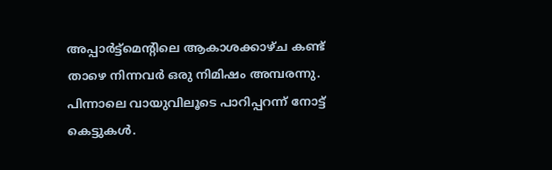അപ്പാര്‍ട്ട്‌മെന്റിലെ ആകാശക്കാഴ്ച കണ്ട് താഴെ നിന്നവര്‍ ഒരു നിമിഷം അമ്പരന്നു. പിന്നാലെ വായുവിലൂടെ പാറിപ്പറന്ന് നോട്ട് കെട്ടുകള്‍.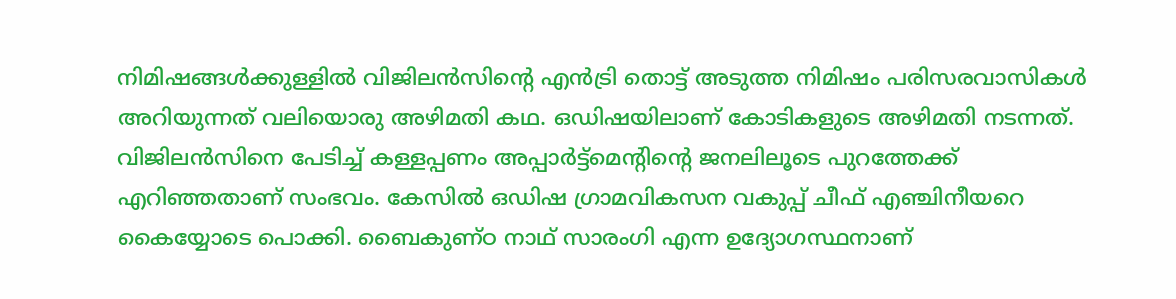നിമിഷങ്ങള്‍ക്കുള്ളില്‍ വിജിലന്‍സിന്റെ എന്‍ട്രി തൊട്ട് അടുത്ത നിമിഷം പരിസരവാസികള്‍ അറിയുന്നത് വലിയൊരു അഴിമതി കഥ. ഒഡിഷയിലാണ് കോടികളുടെ അഴിമതി നടന്നത്. വിജിലന്‍സിനെ പേടിച്ച് കള്ളപ്പണം അപ്പാര്‍ട്ട്മെന്റിന്റെ ജനലിലൂടെ പുറത്തേക്ക് എറിഞ്ഞതാണ് സംഭവം. കേസില്‍ ഒഡിഷ ഗ്രാമവികസന വകുപ്പ് ചീഫ് എഞ്ചിനീയറെ കൈയ്യോടെ പൊക്കി. ബൈകുണ്ഠ നാഥ് സാരംഗി എന്ന ഉദ്യോഗസ്ഥനാണ്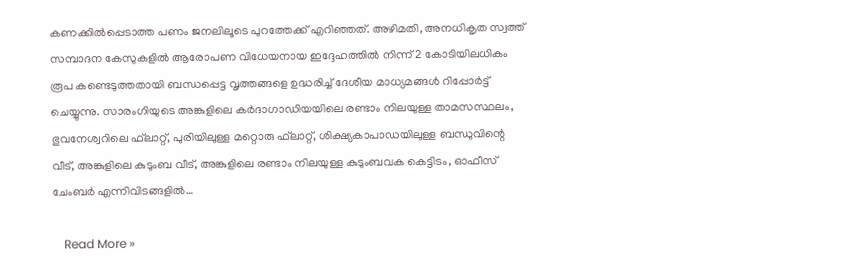കണക്കില്‍പ്പെടാത്ത പണം ജനലിലൂടെ പുറത്തേക്ക് എറിഞ്ഞത്. അഴിമതി, അനധികൃത സ്വത്ത് സമ്പാദന കേസുകളില്‍ ആരോപണ വിധേയനായ ഇദ്ദേഹത്തില്‍ നിന്ന് 2 കോടിയിലധികം രൂപ കണ്ടെടുത്തതായി ബന്ധപ്പെട്ട വൃത്തങ്ങളെ ഉദ്ധരിച്ച് ദേശീയ മാധ്യമങ്ങള്‍ റിപ്പോര്‍ട്ട് ചെയ്യുന്നു. സാരംഗിയുടെ അങ്കുളിലെ കര്‍ദാഗാഡിയയിലെ രണ്ടാം നിലയുള്ള താമസസ്ഥലം, ഭുവനേശ്വറിലെ ഫ്‌ലാറ്റ്, പുരിയിലുള്ള മറ്റൊരു ഫ്‌ലാറ്റ്, ശിക്ഷ്യകാപാഡയിലുള്ള ബന്ധുവിന്റെ വീട്, അങ്കുളിലെ കുടുംബ വീട്, അങ്കുളിലെ രണ്ടാം നിലയുള്ള കുടുംബവക കെട്ടിടം, ഓഫീസ് ചേംബര്‍ എന്നിവിടങ്ങളില്‍…

    Read More »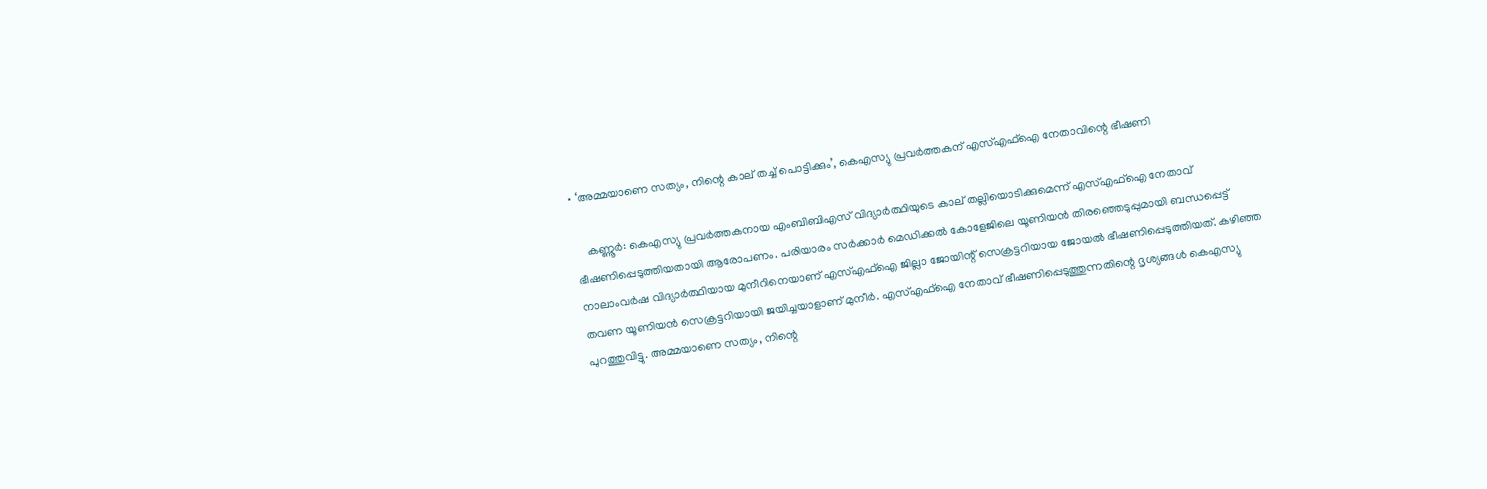• ‘അമ്മയാണെ സത്യം, നിന്റെ കാല് തച്ച് പൊട്ടിക്കും’, കെഎസ്യു പ്രവര്‍ത്തകന് എസ്എഫ്ഐ നേതാവിന്റെ ഭീഷണി

    കണ്ണൂര്‍: കെഎസ്യു പ്രവര്‍ത്തകനായ എംബിബിഎസ് വിദ്യാര്‍ത്ഥിയുടെ കാല് തല്ലിയൊടിക്കുമെന്ന് എസ്എഫ്ഐ നേതാവ് ഭീഷണിപ്പെടുത്തിയതായി ആരോപണം. പരിയാരം സര്‍ക്കാര്‍ മെഡിക്കല്‍ കോളേജിലെ യൂണിയന്‍ തിരഞ്ഞെടുപ്പുമായി ബന്ധപ്പെട്ട് നാലാംവര്‍ഷ വിദ്യാര്‍ത്ഥിയായ മുനീറിനെയാണ് എസ്എഫ്ഐ ജില്ലാ ജോയിന്റ് സെക്രട്ടറിയായ ജോയല്‍ ഭീഷണിപ്പെടുത്തിയത്. കഴിഞ്ഞ തവണ യൂണിയന്‍ സെക്രട്ടറിയായി ജയിച്ചയാളാണ് മുനീര്‍. എസ്എഫ്ഐ നേതാവ് ഭീഷണിപ്പെടുത്തുന്നതിന്റെ ദൃശ്യങ്ങള്‍ കെഎസ്യു പുറത്തുവിട്ടു. അമ്മയാണെ സത്യം, നിന്റെ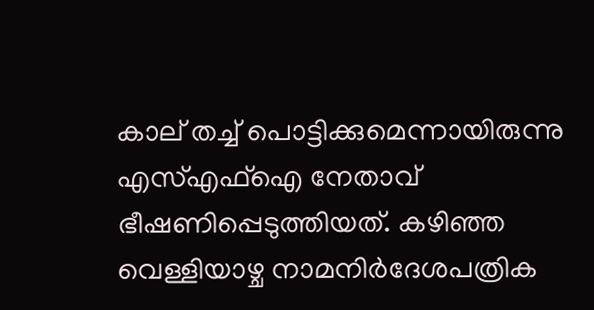കാല് തച്ച് പൊട്ടിക്കുമെന്നായിരുന്നു എസ്എഫ്ഐ നേതാവ് ഭീഷണിപ്പെടുത്തിയത്. കഴിഞ്ഞ വെള്ളിയാഴ്ച നാമനിര്‍ദേശപത്രിക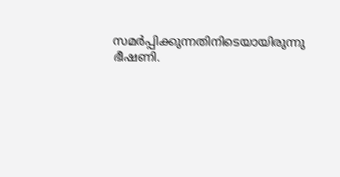സമര്‍പ്പിക്കുന്നതിനിടെയായിരുന്നു ഭീഷണി.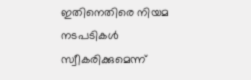ഇതിനെതിരെ നിയമ നടപടികള്‍ സ്വീകരിക്കുമെന്ന്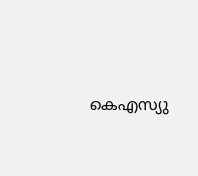കെഎസ്യു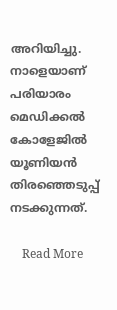അറിയിച്ചു. നാളെയാണ് പരിയാരം മെഡിക്കല്‍ കോളേജില്‍ യൂണിയന്‍ തിരഞ്ഞെടുപ്പ് നടക്കുന്നത്.

    Read More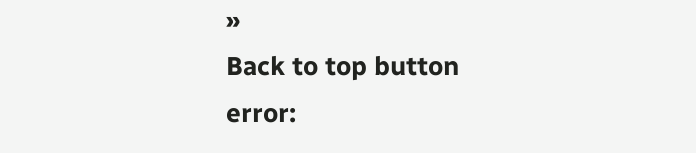»
Back to top button
error: